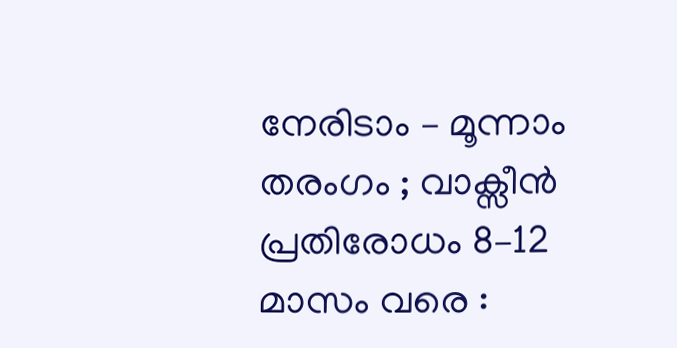നേരിടാം – മൂന്നാം തരംഗം ; വാക്സീൻ പ്രതിരോധം 8–12 മാസം വരെ :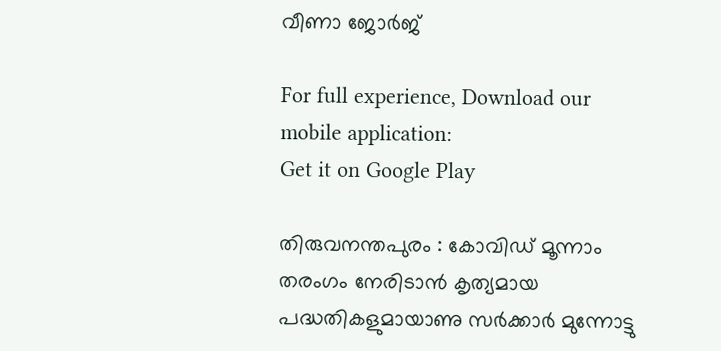വീണാ ജോർജ്

For full experience, Download our mobile application:
Get it on Google Play

തിരുവനന്തപുരം : കോവിഡ് മൂന്നാം തരംഗം നേരിടാൻ കൃത്യമായ പദ്ധതികളുമായാണു സർക്കാർ മുന്നോട്ടു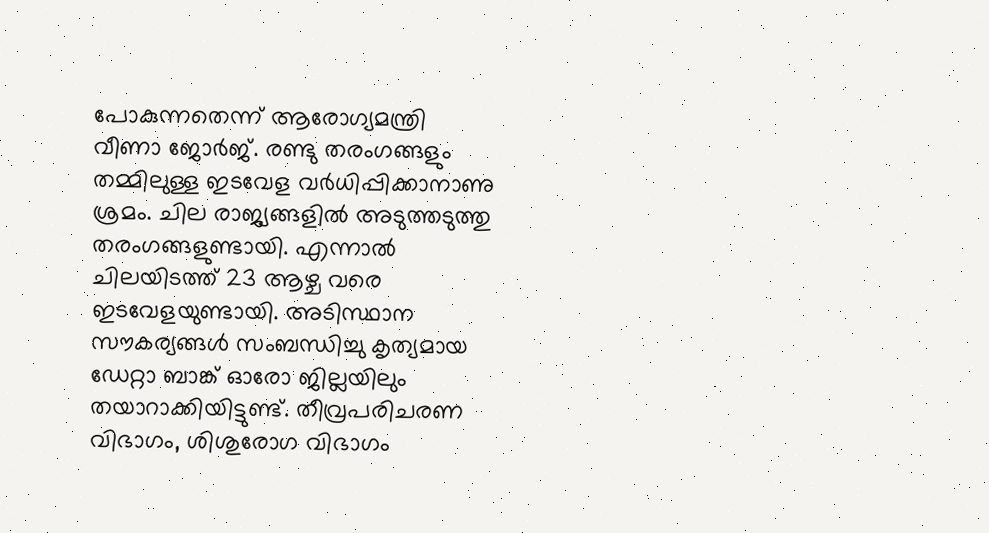പോകുന്നതെന്ന് ആരോഗ്യമന്ത്രി വീണാ ജോർജ്. രണ്ടു തരംഗങ്ങളും തമ്മിലുള്ള ഇടവേള വർധിപ്പിക്കാനാണു ശ്രമം. ചില രാജ്യങ്ങളിൽ അടുത്തടുത്തു തരംഗങ്ങളുണ്ടായി. എന്നാൽ ചിലയിടത്ത് 23 ആഴ്ച വരെ ഇടവേളയുണ്ടായി. അടിസ്ഥാന സൗകര്യങ്ങൾ സംബന്ധിച്ചു കൃത്യമായ ഡേറ്റാ ബാങ്ക് ഓരോ ജില്ലയിലും തയാറാക്കിയിട്ടുണ്ട്. തീവ്രപരിചരണ വിഭാഗം, ശിശുരോഗ വിഭാഗം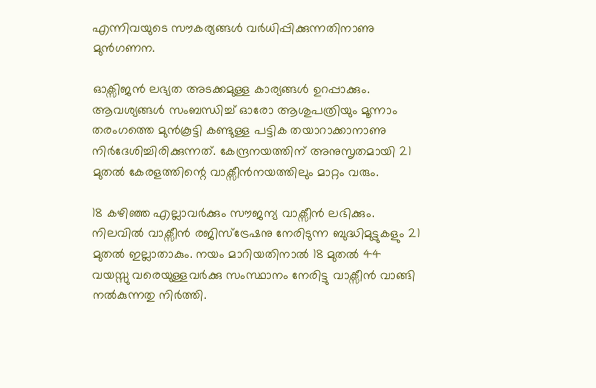എന്നിവയുടെ സൗകര്യങ്ങൾ വർധിപ്പിക്കുന്നതിനാണു മുൻഗണന.

ഓക്സിജൻ ലഭ്യത അടക്കമുള്ള കാര്യങ്ങൾ ഉറപ്പാക്കും. ആവശ്യങ്ങൾ സംബന്ധിച്ച് ഓരോ ആശുപത്രിയും മൂന്നാം തരംഗത്തെ മുൻകൂട്ടി കണ്ടുള്ള പട്ടിക തയാറാക്കാനാണു നിർദേശിച്ചിരിക്കുന്നത്. കേന്ദ്രനയത്തിന് അനുസൃതമായി 21 മുതൽ കേരളത്തിന്റെ വാക്സീൻനയത്തിലും മാറ്റം വരും.

18 കഴിഞ്ഞ എല്ലാവർക്കും സൗജന്യ വാക്സീൻ ലഭിക്കും. നിലവിൽ വാക്സീൻ രജിസ്ട്രേഷനു നേരിടുന്ന ബുദ്ധിമുട്ടുകളും 21 മുതൽ ഇല്ലാതാകും. നയം മാറിയതിനാൽ 18 മുതൽ 44 വയസ്സു വരെയുള്ളവർക്കു സംസ്ഥാനം നേരിട്ടു വാക്സീൻ വാങ്ങി നൽകുന്നതു നിർത്തി.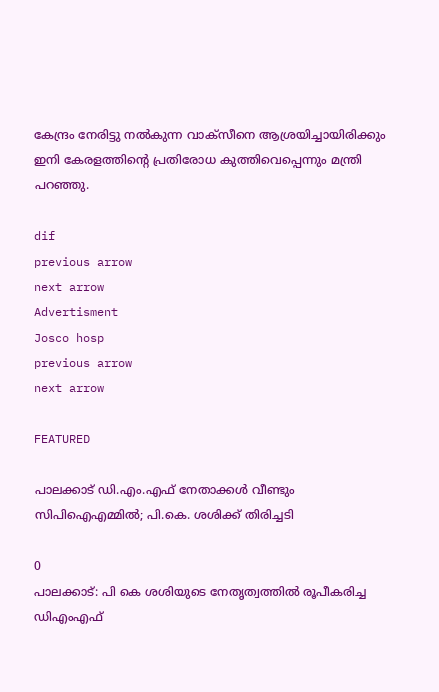കേന്ദ്രം നേരിട്ടു നൽകുന്ന വാക്സീനെ ആശ്രയിച്ചായിരിക്കും ഇനി കേരളത്തിന്റെ പ്രതിരോധ കുത്തിവെപ്പെന്നും മന്ത്രി പറഞ്ഞു.

dif
previous arrow
next arrow
Advertisment
Josco hosp
previous arrow
next arrow

FEATURED

പാലക്കാട് ഡി.എം.എഫ് നേതാക്കൾ വീണ്ടും സിപിഐഎമ്മിൽ; പി.കെ. ശശിക്ക് തിരിച്ചടി

0
പാലക്കാട്: പി കെ ശശിയുടെ നേതൃത്വത്തില്‍ രൂപീകരിച്ച ഡിഎംഎഫ്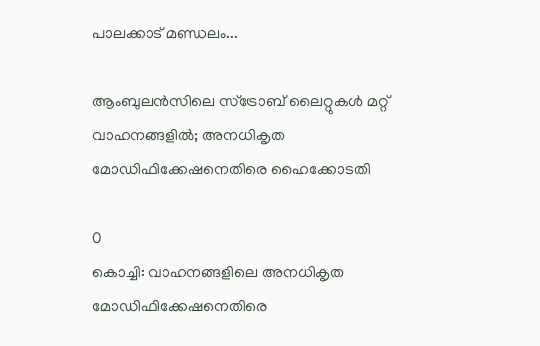പാലക്കാട് മണ്ഡലം...

ആംബുലൻസിലെ സ്ട്രോബ് ലൈറ്റുകൾ മറ്റ് വാഹനങ്ങളിൽ; അനധികൃത മോഡിഫിക്കേഷനെതിരെ ഹൈക്കോടതി

0
കൊച്ചി: വാഹനങ്ങളിലെ അനധികൃത മോഡിഫിക്കേഷനെതിരെ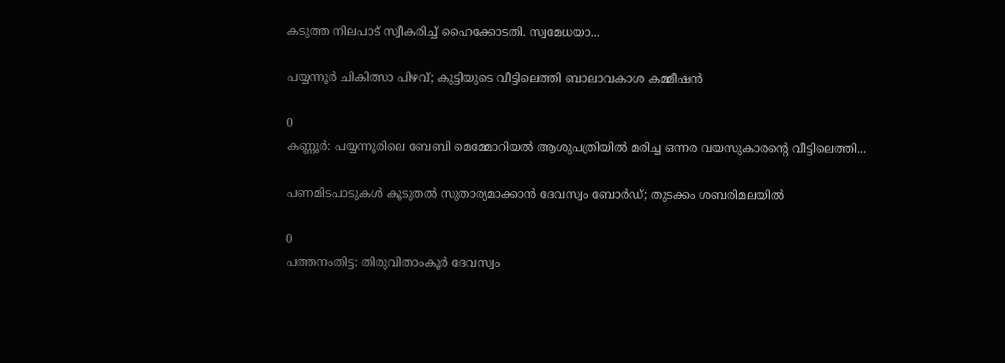കടുത്ത നിലപാട് സ്വീകരിച്ച് ഹൈക്കോടതി. സ്വമേധയാ...

പയ്യന്നൂർ ചികിത്സാ പിഴവ്; കുട്ടിയുടെ വീട്ടിലെത്തി ബാലാവകാശ കമ്മീഷൻ

0
കണ്ണൂര്‍: പയ്യന്നൂരിലെ ബേബി മെമ്മോറിയല്‍ ആശുപത്രിയില്‍ മരിച്ച ഒന്നര വയസുകാരന്റെ വീട്ടിലെത്തി...

പണമിടപാടുകൾ കൂടുതൽ സുതാര്യമാക്കാൻ ദേവസ്വം ബോർഡ്; തുടക്കം ശബരിമലയിൽ

0
പത്തനംതിട്ട: തിരുവിതാംകൂര്‍ ദേവസ്വം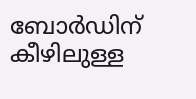ബോര്‍ഡിന് കീഴിലുള്ള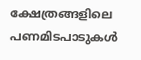ക്ഷേത്രങ്ങളിലെ പണമിടപാടുകള്‍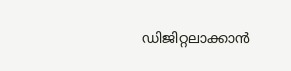ഡിജിറ്റലാക്കാന്‍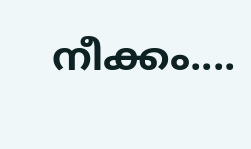നീക്കം....